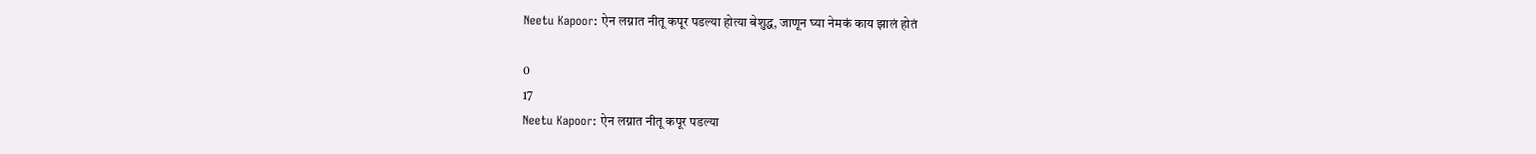Neetu Kapoor: ऐन लग्नात नीतू कपूर पडल्या होत्या बेशुद्ध, जाणून घ्या नेमकं काय झालं होतं

0
17
Neetu Kapoor: ऐन लग्नात नीतू कपूर पडल्या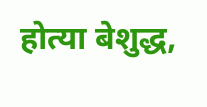होत्या बेशुद्ध,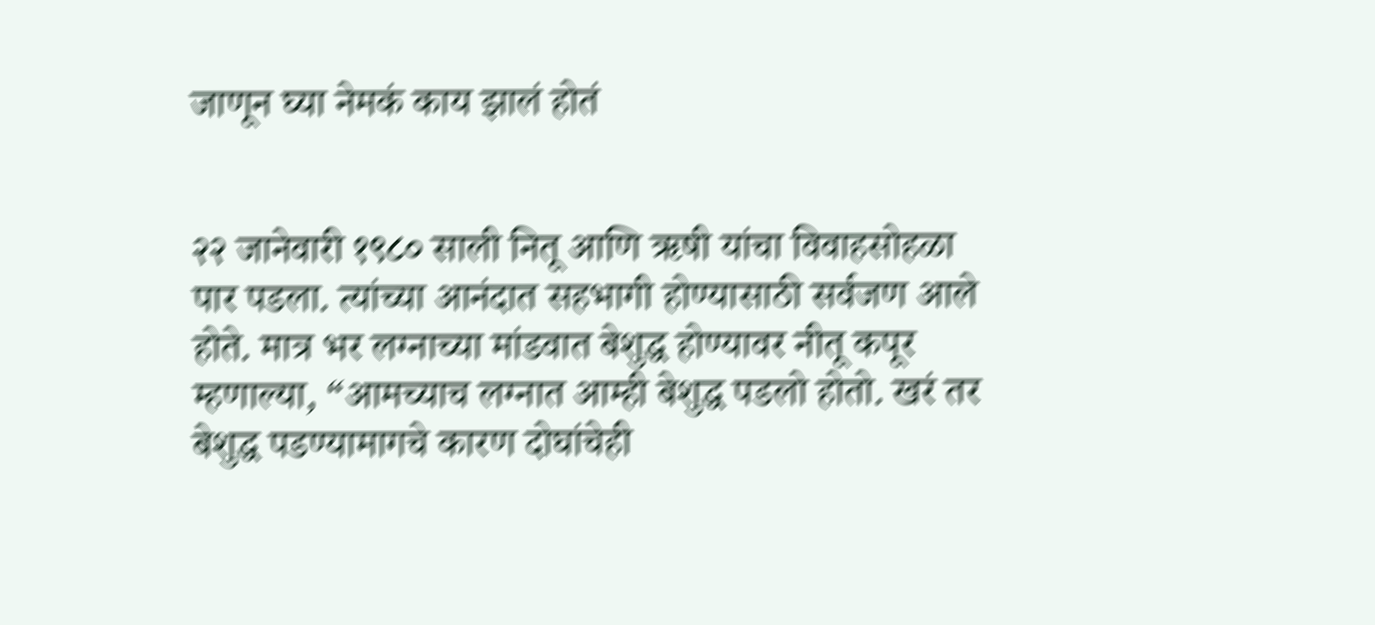जाणून घ्या नेमकं काय झालं होतं


२२ जानेवारी १९८० साली नितू आणि ऋषी यांचा विवाहसोहळा पार पडला. त्यांच्या आनंदात सहभागी होण्यासाठी सर्वजण आले होते. मात्र भर लग्नाच्या मांडवात बेशुद्ध होण्यावर नीतू कपूर म्हणाल्या, “आमच्याच लग्नात आम्ही बेशुद्ध पडलो होतो. खरं तर बेशुद्ध पडण्यामागचे कारण दोघांचेही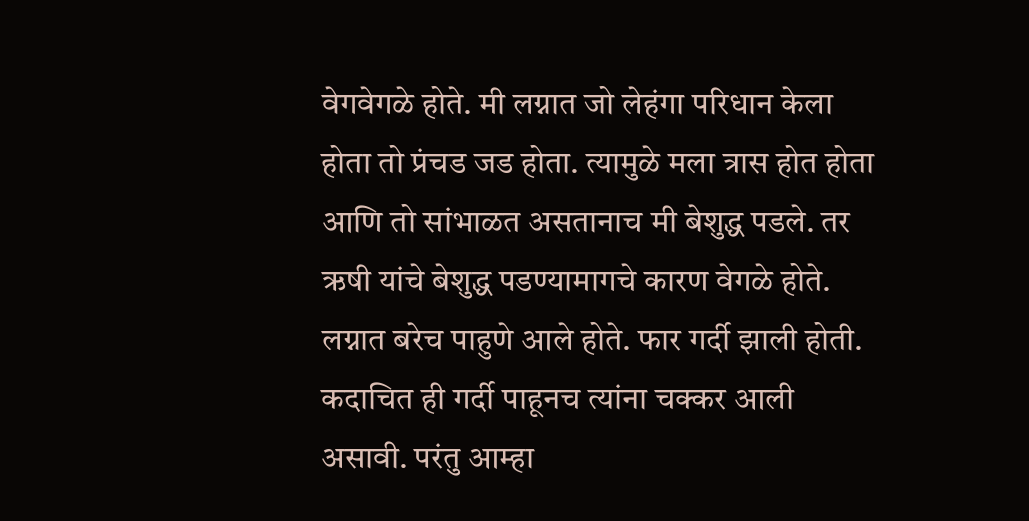वेगवेगळे होते. मी लग्नात जो लेहंगा परिधान केला होता तो प्रंचड जड होता. त्यामुळे मला त्रास होत होता आणि तो सांभाळत असतानाच मी बेशुद्ध पडले. तर ऋषी यांचे बेशुद्ध पडण्यामागचे कारण वेगळे होते. लग्नात बरेच पाहुणे आले होते. फार गर्दी झाली होती. कदाचित ही गर्दी पाहूनच त्यांना चक्कर आली असावी. परंतु आम्हा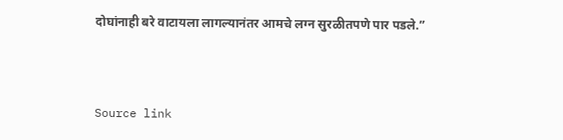दोघांनाही बरे वाटायला लागल्यानंतर आमचे लग्न सुरळीतपणे पार पडले.”



Source link